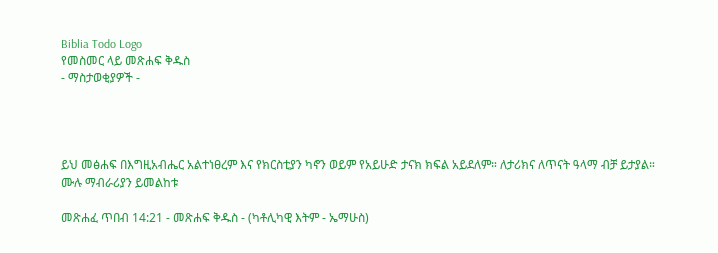Biblia Todo Logo
የመስመር ላይ መጽሐፍ ቅዱስ
- ማስታወቂያዎች -




ይህ መፅሐፍ በእግዚአብሔር አልተነፀረም እና የክርስቲያን ካኖን ወይም የአይሁድ ታናክ ክፍል አይደለም። ለታሪክና ለጥናት ዓላማ ብቻ ይታያል። ሙሉ ማብራሪያን ይመልከቱ

መጽሐፈ ጥበብ 14:21 - መጽሐፍ ቅዱስ - (ካቶሊካዊ እትም - ኤማሁስ)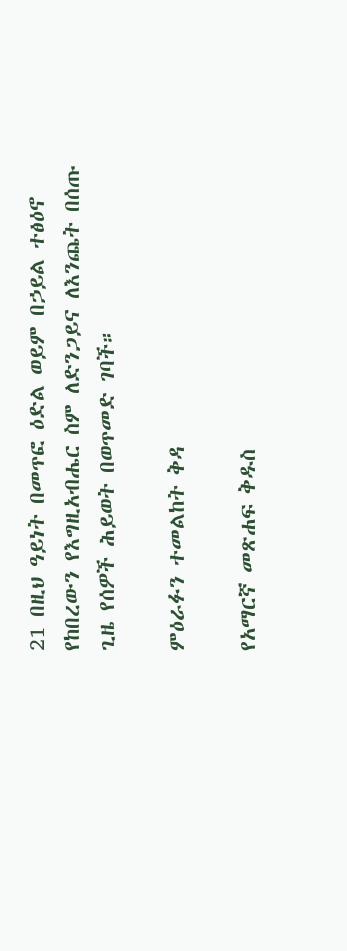21 በዚህ ዓይነት በመጥፎ ዕድል ወይም በኃይል ተፅዕኖ የከበረውን የእግዚአብሔር ስም ለድንጋይና ለእንጨት በሰጡ ጊዜ የሰዎች ሕይወት በወጥመድ ገባች።

ምዕራፉን ተመልከት ቅዳ

የአማርኛ መጽሐፍ ቅዱስ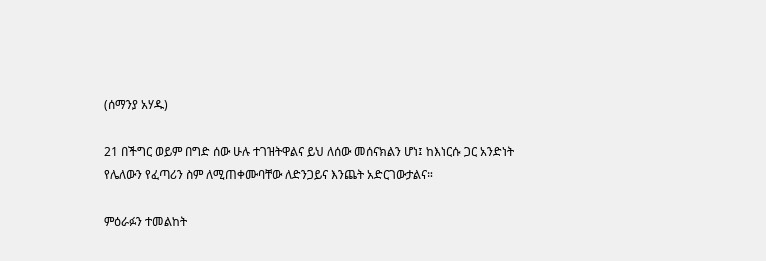(ሰማንያ አሃዱ)

21 በችግር ወይም በግድ ሰው ሁሉ ተገዝትዋልና ይህ ለሰው መሰናክልን ሆነ፤ ከእነርሱ ጋር አንድነት የሌለውን የፈጣሪን ስም ለሚጠቀሙባቸው ለድንጋይና እንጨት አድርገውታልና።

ምዕራፉን ተመልከት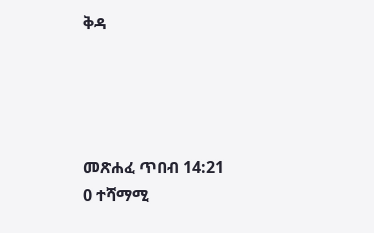ቅዳ




መጽሐፈ ጥበብ 14:21
0 ተሻማሚ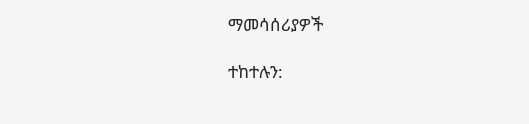ማመሳሰሪያዎች

ተከተሉን: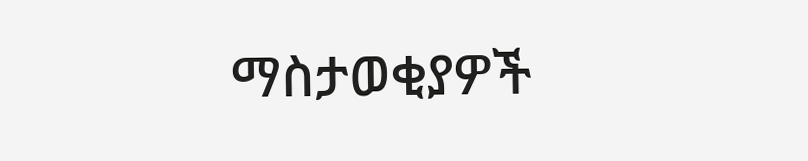ማስታወቂያዎች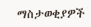ማስታወቂያዎች